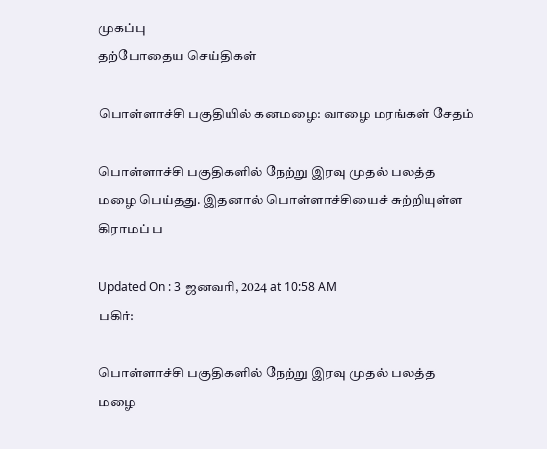முகப்பு
தற்போதைய செய்திகள்

பொள்ளாச்சி பகுதியில் கனமழை: வாழை மரங்கள் சேதம்

பொள்ளாச்சி பகுதிகளில் நேற்று இரவு முதல் பலத்த மழை பெய்தது. இதனால் பொள்ளாச்சியைச் சுற்றியுள்ள கிராமப் ப

Updated On : 3 ஜனவரி, 2024 at 10:58 AM
பகிர்:

பொள்ளாச்சி பகுதிகளில் நேற்று இரவு முதல் பலத்த மழை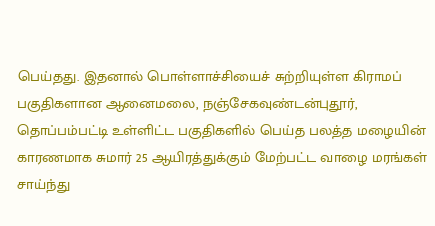பெய்தது. இதனால் பொள்ளாச்சியைச் சுற்றியுள்ள கிராமப் பகுதிகளான ஆனைமலை, நஞ்சேகவுண்டன்புதூர், தொப்பம்பட்டி உள்ளிட்ட பகுதிகளில் பெய்த பலத்த மழையின் காரணமாக சுமார் 25 ஆயிரத்துக்கும் மேற்பட்ட வாழை மரங்கள் சாய்ந்து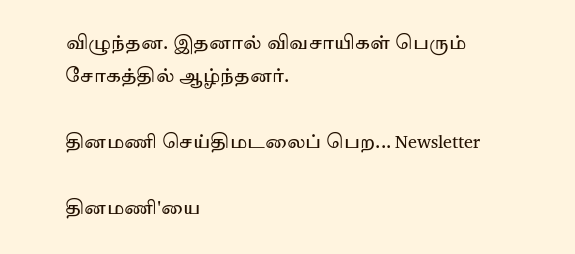விழுந்தன. இதனால் விவசாயிகள் பெரும் சோகத்தில் ஆழ்ந்தனர்.

தினமணி செய்திமடலைப் பெற... Newsletter

தினமணி'யை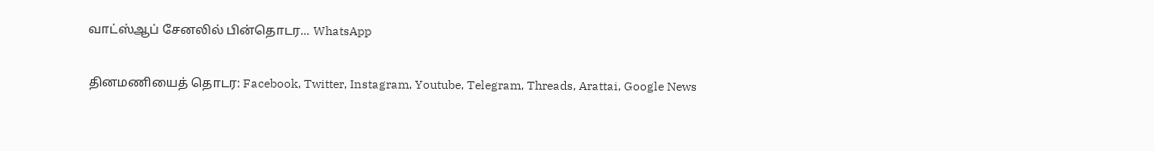வாட்ஸ்ஆப் சேனலில் பின்தொடர... WhatsApp

தினமணியைத் தொடர: Facebook, Twitter, Instagram, Youtube, Telegram, Threads, Arattai, Google News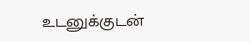உடனுக்குடன்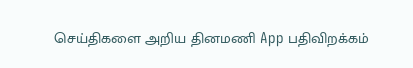செய்திகளை அறிய தினமணி App பதிவிறக்கம்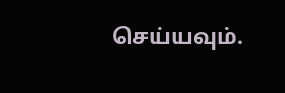செய்யவும்.